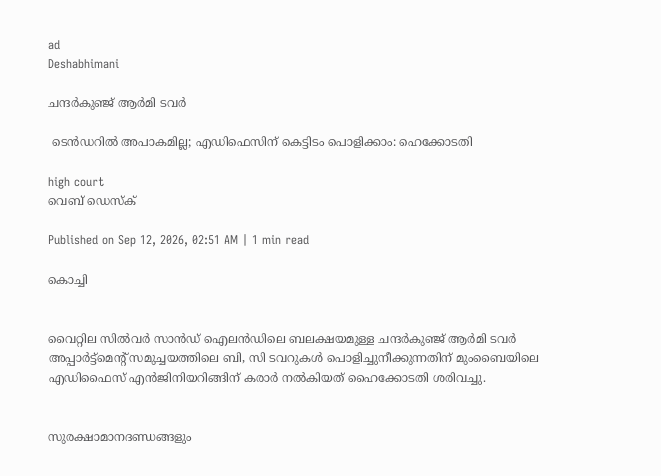ad
Deshabhimani

ചന്ദർകുഞ്ജ് ആർമി ടവർ

 ടെൻഡറിൽ അപാകമില്ല; എഡിഫെസിന് കെട്ടിടം പൊളിക്കാം: ഹെക്കോടതി

high court
വെബ് ഡെസ്ക്

Published on Sep 12, 2026, 02:51 AM | 1 min read

കൊച്ചി


വൈറ്റില സിൽവർ സാൻഡ് ഐലൻഡിലെ ബലക്ഷയമുള്ള ചന്ദർകുഞ്ജ് ആർമി ടവർ അപ്പാർട്ട്മെന്റ് സമുച്ചയത്തിലെ ബി, സി ടവറുകൾ പൊളിച്ചുനീക്കുന്നതിന് മുംബൈയിലെ എഡിഫൈസ് എൻജിനിയറിങ്ങിന് കരാർ നൽകിയത്‌ ഹൈക്കോടതി ശരിവച്ചു.


സുരക്ഷാമാനദണ്ഡങ്ങളും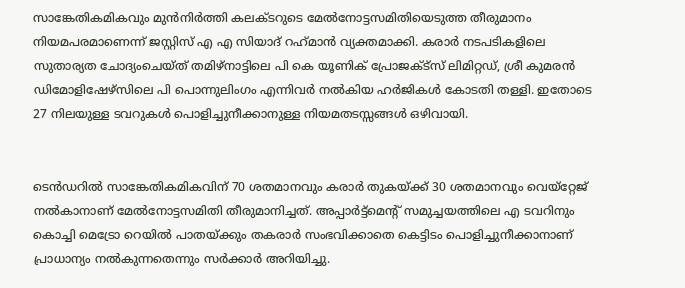സാങ്കേതികമികവും മുൻനിർത്തി കലക്ടറുടെ മേൽനോട്ടസമിതിയെടുത്ത തീരുമാനം നിയമപരമാണെന്ന് ജസ്റ്റിസ് എ എ സിയാദ് റഹ്‌മാൻ വ്യക്തമാക്കി. കരാർ നടപടികളിലെ സുതാര്യത ചോദ്യംചെയ്ത് തമിഴ്നാട്ടിലെ പി കെ യൂണിക് പ്രോജക്ട്സ് ലിമിറ്റഡ്, ശ്രീ കുമരൻ ഡിമോളിഷേഴ്സിലെ പി പൊന്നുലിംഗം എന്നിവർ നൽകിയ ഹർജികൾ കോടതി തള്ളി. ഇതോടെ 27 നിലയുള്ള ടവറുകൾ പൊളിച്ചുനീക്കാനുള്ള നിയമതടസ്സങ്ങൾ ഒഴിവായി.


ടെൻഡറിൽ സാങ്കേതികമികവിന് 70 ശതമാനവും കരാർ തുകയ്ക്ക് 30 ശതമാനവും വെയ്റ്റേജ് നൽകാനാണ് മേൽനോട്ടസമിതി തീരുമാനിച്ചത്. അപ്പാർട്ട്മെന്റ്‌ സമുച്ചയത്തിലെ എ ടവറിനും കൊച്ചി മെട്രോ റെയിൽ പാതയ്ക്കും തകരാർ സംഭവിക്കാതെ കെട്ടിടം പൊളിച്ചുനീക്കാനാണ് പ്രാധാന്യം നൽകുന്നതെന്നും സർക്കാർ അറിയിച്ചു.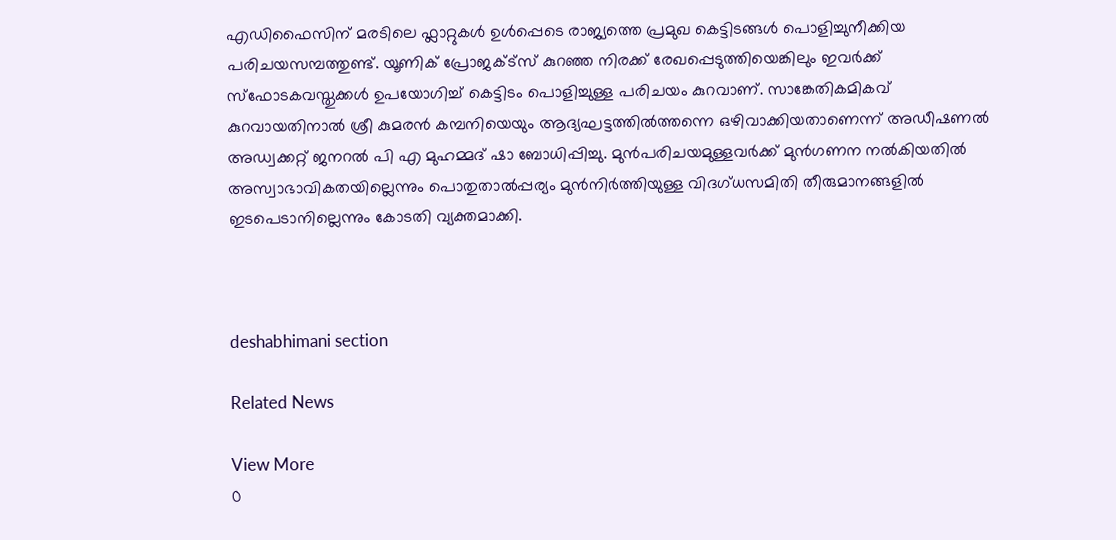എഡിഫൈസിന് മരടിലെ ഫ്ലാറ്റുകൾ ഉൾപ്പെടെ രാജ്യത്തെ പ്രമുഖ കെട്ടിടങ്ങൾ പൊളിച്ചുനീക്കിയ പരിചയസമ്പത്തുണ്ട്. യൂണിക് പ്രോജക്ട്സ് കുറഞ്ഞ നിരക്ക് രേഖപ്പെടുത്തിയെങ്കിലും ഇവർക്ക് സ്ഫോടകവസ്തുക്കൾ ഉപയോഗിച്ച് കെട്ടിടം പൊളിച്ചുള്ള പരിചയം കുറവാണ്. സാങ്കേതികമികവ് കുറവായതിനാൽ ശ്രീ കുമരൻ കമ്പനിയെയും ആദ്യഘട്ടത്തിൽത്തന്നെ ഒഴിവാക്കിയതാണെന്ന് അഡീഷണൽ അഡ്വക്കറ്റ് ജനറൽ പി എ മുഹമ്മദ് ഷാ ബോധിപ്പിച്ചു. മുൻപരിചയമുള്ളവർക്ക് മുൻഗണന നൽകിയതിൽ അസ്വാഭാവികതയില്ലെന്നും പൊതുതാൽപ്പര്യം മുൻനിർത്തിയുള്ള വിദഗ്‌ധസമിതി തീരുമാനങ്ങളിൽ ഇടപെടാനില്ലെന്നും കോടതി വ്യക്തമാക്കി.



deshabhimani section

Related News

View More
0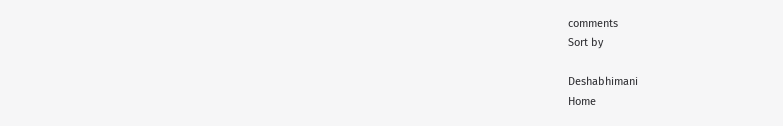comments
Sort by

Deshabhimani
Home